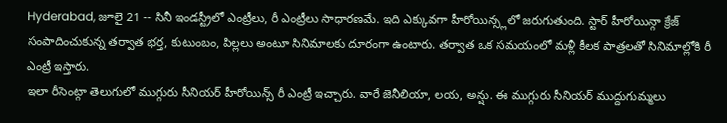Hyderabad, జూలై 21 -- సినీ ఇండస్ట్రీలో ఎంట్రీలు, రీ ఎంట్రీలు సాధారణమే. ఇది ఎక్కువగా హీరోయిన్స్లలో జరుగుతుంది. స్టార్ హీరోయిన్గా క్రేజ్ సంపాదించుకున్న తర్వాత భర్త, కుటుంబం, పిల్లలు అంటూ సినిమాలకు దూరంగా ఉంటారు. తర్వాత ఒక సమయంలో మళ్లీ కీలక పాత్రలతో సినిమాల్లోకి రీ ఎంట్రీ ఇస్తారు.
ఇలా రీసెంట్గా తెలుగులో ముగ్గురు సీనియర్ హీరోయిన్స్ రీ ఎంట్రీ ఇచ్చారు. వారే జెనీలియా, లయ, అన్షు. ఈ ముగ్గురు సీనియర్ ముద్దుగుమ్మలు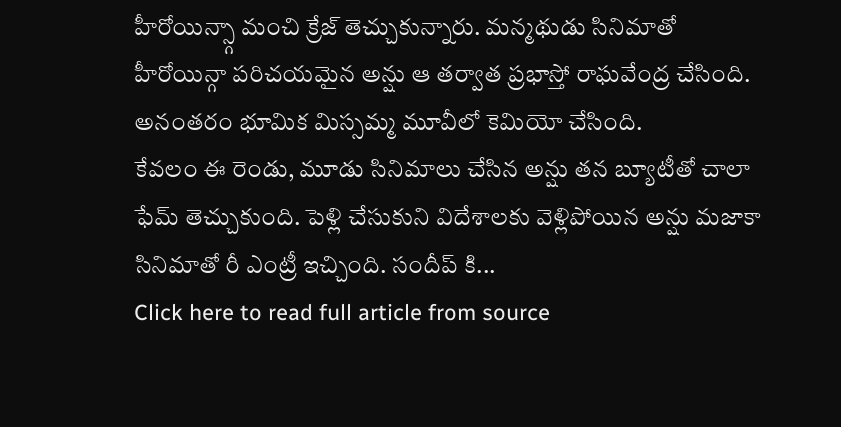హీరోయిన్స్గా మంచి క్రేజ్ తెచ్చుకున్నారు. మన్మథుడు సినిమాతో హీరోయిన్గా పరిచయమైన అన్షు ఆ తర్వాత ప్రభాస్తో రాఘవేంద్ర చేసింది. అనంతరం భూమిక మిస్సమ్మ మూవీలో కెమియో చేసింది.
కేవలం ఈ రెండు, మూడు సినిమాలు చేసిన అన్షు తన బ్యూటీతో చాలా ఫేమ్ తెచ్చుకుంది. పెళ్లి చేసుకుని విదేశాలకు వెళ్లిపోయిన అన్షు మజాకా సినిమాతో రీ ఎంట్రీ ఇచ్చింది. సందీప్ కి...
Click here to read full article from source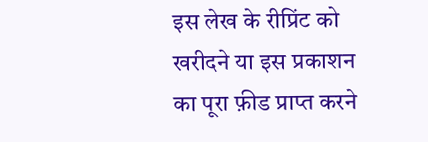इस लेख के रीप्रिंट को खरीदने या इस प्रकाशन का पूरा फ़ीड प्राप्त करने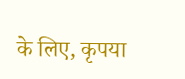के लिए, कृपया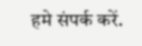हमे संपर्क करें.